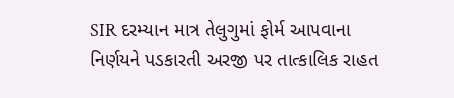SIR દરમ્યાન માત્ર તેલુગુમાં ફોર્મ આપવાના નિર્ણયને પડકારતી અરજી પર તાત્કાલિક રાહત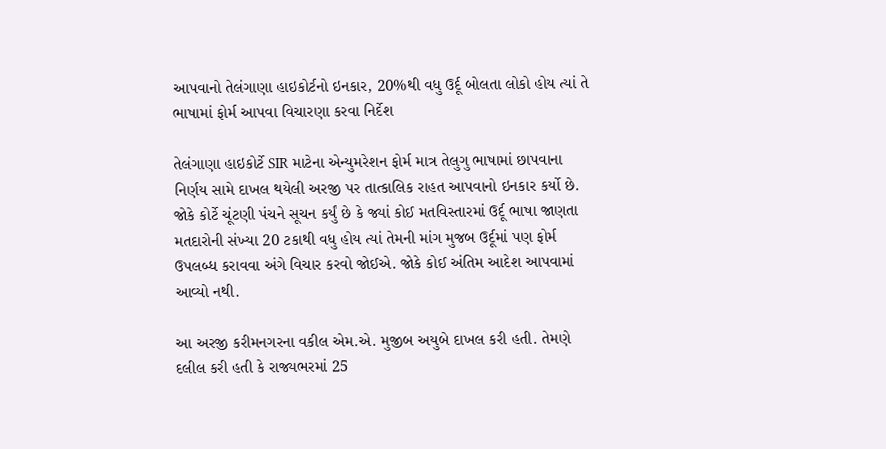આપવાનો તેલંગાણા હાઇકોર્ટનો ઇનકાર, 20%થી વધુ ઉર્દૂ બોલતા લોકો હોય ત્યાં તે ભાષામાં ફોર્મ આપવા વિચારણા કરવા નિર્દેશ

તેલંગાણા હાઇકોર્ટે SIR માટેના એન્યુમરેશન ફોર્મ માત્ર તેલુગુ ભાષામાં છાપવાના નિર્ણય સામે દાખલ થયેલી અરજી પર તાત્કાલિક રાહત આપવાનો ઇનકાર કર્યો છે. જોકે કોર્ટે ચૂંટણી પંચને સૂચન કર્યું છે કે જ્યાં કોઈ મતવિસ્તારમાં ઉર્દૂ ભાષા જાણતા મતદારોની સંખ્યા 20 ટકાથી વધુ હોય ત્યાં તેમની માંગ મુજબ ઉર્દૂમાં પણ ફોર્મ ઉપલબ્ધ કરાવવા અંગે વિચાર કરવો જોઈએ. જોકે કોઈ અંતિમ આદેશ આપવામાં આવ્યો નથી.

આ અરજી કરીમનગરના વકીલ એમ.એ. મુજીબ અયુબે દાખલ કરી હતી. તેમણે દલીલ કરી હતી કે રાજ્યભરમાં 25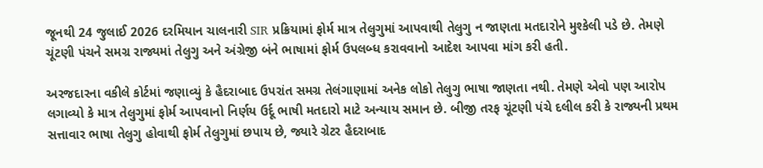જૂનથી 24 જુલાઈ 2026 દરમિયાન ચાલનારી SIR પ્રક્રિયામાં ફોર્મ માત્ર તેલુગુમાં આપવાથી તેલુગુ ન જાણતા મતદારોને મુશ્કેલી પડે છે. તેમણે ચૂંટણી પંચને સમગ્ર રાજ્યમાં તેલુગુ અને અંગ્રેજી બંને ભાષામાં ફોર્મ ઉપલબ્ધ કરાવવાનો આદેશ આપવા માંગ કરી હતી.

અરજદારના વકીલે કોર્ટમાં જણાવ્યું કે હૈદરાબાદ ઉપરાંત સમગ્ર તેલંગાણામાં અનેક લોકો તેલુગુ ભાષા જાણતા નથી. તેમણે એવો પણ આરોપ લગાવ્યો કે માત્ર તેલુગુમાં ફોર્મ આપવાનો નિર્ણય ઉર્દૂ ભાષી મતદારો માટે અન્યાય સમાન છે. બીજી તરફ ચૂંટણી પંચે દલીલ કરી કે રાજ્યની પ્રથમ સત્તાવાર ભાષા તેલુગુ હોવાથી ફોર્મ તેલુગુમાં છપાય છે, જ્યારે ગ્રેટર હૈદરાબાદ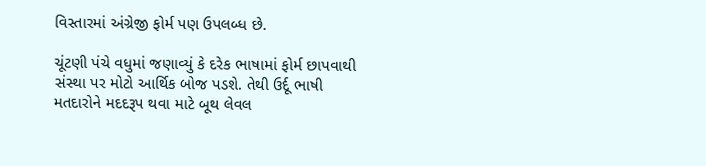વિસ્તારમાં અંગ્રેજી ફોર્મ પણ ઉપલબ્ધ છે.

ચૂંટણી પંચે વધુમાં જણાવ્યું કે દરેક ભાષામાં ફોર્મ છાપવાથી સંસ્થા પર મોટો આર્થિક બોજ પડશે. તેથી ઉર્દૂ ભાષી મતદારોને મદદરૂપ થવા માટે બૂથ લેવલ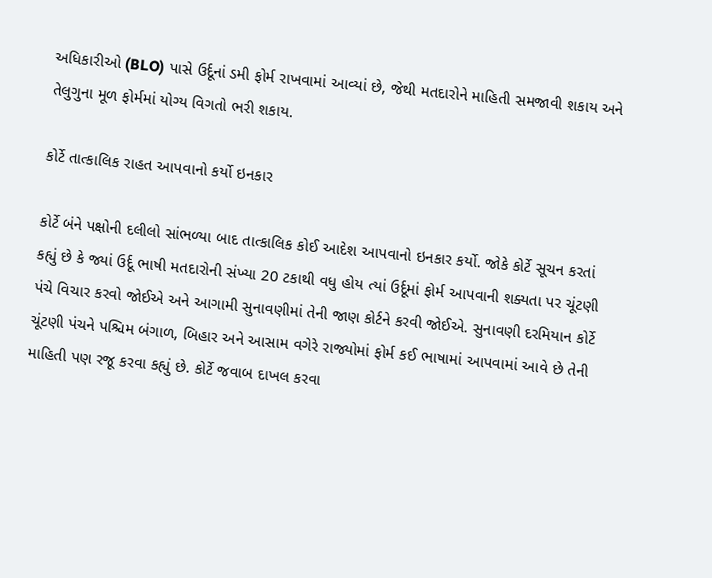અધિકારીઓ (BLO) પાસે ઉર્દૂનાં ડમી ફોર્મ રાખવામાં આવ્યાં છે, જેથી મતદારોને માહિતી સમજાવી શકાય અને તેલુગુના મૂળ ફોર્મમાં યોગ્ય વિગતો ભરી શકાય.

કોર્ટે તાત્કાલિક રાહત આપવાનો કર્યો ઇનકાર

કોર્ટે બંને પક્ષોની દલીલો સાંભળ્યા બાદ તાત્કાલિક કોઈ આદેશ આપવાનો ઇનકાર કર્યો. જોકે કોર્ટે સૂચન કરતાં કહ્યું છે કે જ્યાં ઉર્દૂ ભાષી મતદારોની સંખ્યા 20 ટકાથી વધુ હોય ત્યાં ઉર્દૂમાં ફોર્મ આપવાની શક્યતા પર ચૂંટણી પંચે વિચાર કરવો જોઈએ અને આગામી સુનાવણીમાં તેની જાણ કોર્ટને કરવી જોઈએ. સુનાવણી દરમિયાન કોર્ટે ચૂંટણી પંચને પશ્ચિમ બંગાળ, બિહાર અને આસામ વગેરે રાજ્યોમાં ફોર્મ કઈ ભાષામાં આપવામાં આવે છે તેની માહિતી પણ રજૂ કરવા કહ્યું છે. કોર્ટે જવાબ દાખલ કરવા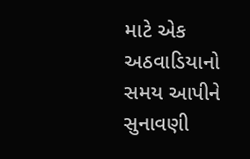માટે એક અઠવાડિયાનો સમય આપીને સુનાવણી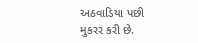અઠવાડિયા પછી મુકરર કરી છે.